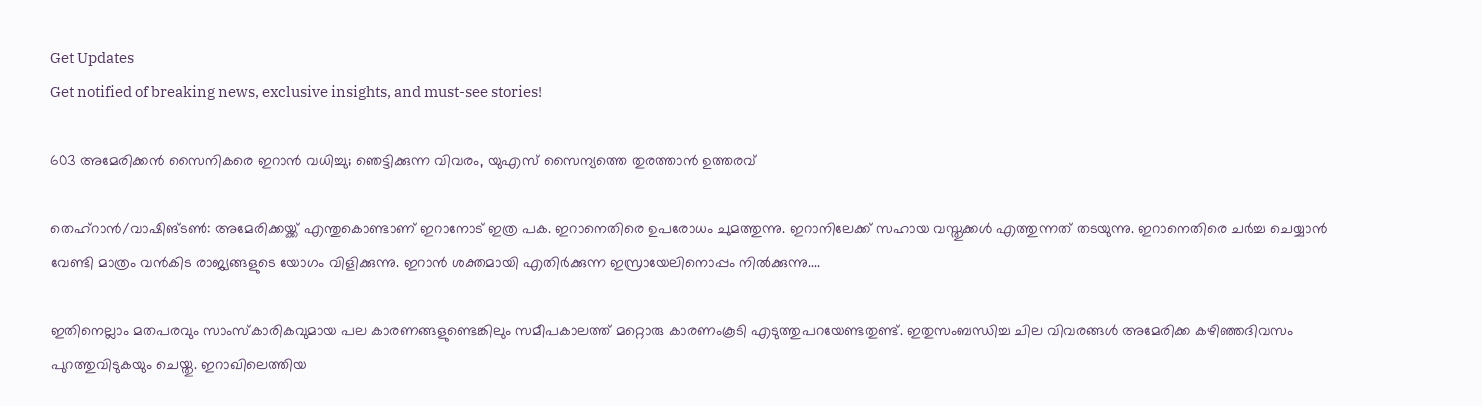Get Updates
Get notified of breaking news, exclusive insights, and must-see stories!

603 അമേരിക്കന്‍ സൈനികരെ ഇറാന്‍ വധിച്ചു; ഞെട്ടിക്കുന്ന വിവരം, യുഎസ് സൈന്യത്തെ തുരത്താന്‍ ഉത്തരവ്

തെഹ്‌റാന്‍/വാഷിങ്ടണ്‍: അമേരിക്കയ്ക്ക് എന്തുകൊണ്ടാണ് ഇറാനോട് ഇത്ര പക. ഇറാനെതിരെ ഉപരോധം ചുമത്തുന്നു. ഇറാനിലേക്ക് സഹായ വസ്തുക്കള്‍ എത്തുന്നത് തടയുന്നു. ഇറാനെതിരെ ചര്‍ച്ച ചെയ്യാന്‍ വേണ്ടി മാത്രം വന്‍കിട രാജ്യങ്ങളുടെ യോഗം വിളിക്കുന്നു. ഇറാന്‍ ശക്തമായി എതിര്‍ക്കുന്ന ഇസ്രായേലിനൊപ്പം നില്‍ക്കുന്നു....

ഇതിനെല്ലാം മതപരവും സാംസ്‌കാരികവുമായ പല കാരണങ്ങളുണ്ടെങ്കിലും സമീപകാലത്ത് മറ്റൊരു കാരണംകൂടി എടുത്തുപറയേണ്ടതുണ്ട്. ഇതുസംബന്ധിച്ച ചില വിവരങ്ങള്‍ അമേരിക്ക കഴിഞ്ഞദിവസം പുറത്തുവിടുകയും ചെയ്തു. ഇറാഖിലെത്തിയ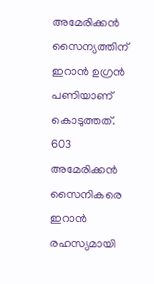അമേരിക്കന്‍ സൈന്യത്തിന് ഇറാന്‍ ഉഗ്രന്‍ പണിയാണ് കൊടുത്തത്. 603 അമേരിക്കന്‍ സൈനികരെ ഇറാന്‍ രഹസ്യമായി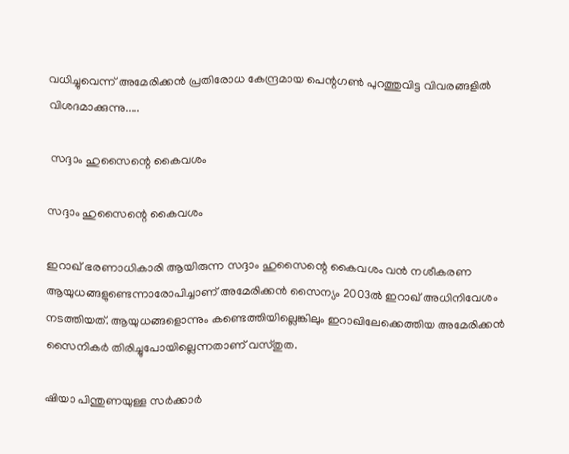വധിച്ചുവെന്ന് അമേരിക്കന്‍ പ്രതിരോധ കേന്ദ്രമായ പെന്റഗണ്‍ പുറത്തുവിട്ട വിവരങ്ങളില്‍ വിശദമാക്കുന്നു.....

 സദ്ദാം ഹുസൈന്റെ കൈവശം

സദ്ദാം ഹുസൈന്റെ കൈവശം

ഇറാഖ് ഭരണാധികാരി ആയിരുന്ന സദ്ദാം ഹുസൈന്റെ കൈവശം വന്‍ നശീകരണ ആയുധങ്ങളുണ്ടെന്നാരോപിച്ചാണ് അമേരിക്കന്‍ സൈന്യം 2003ല്‍ ഇറാഖ് അധിനിവേശം നടത്തിയത്. ആയുധങ്ങളൊന്നും കണ്ടെത്തിയില്ലെങ്കിലും ഇറാഖിലേക്കെത്തിയ അമേരിക്കന്‍ സൈനികര്‍ തിരിച്ചുപോയില്ലെന്നതാണ് വസ്തുത.

ഷിയാ പിന്തുണയുള്ള സര്‍ക്കാര്‍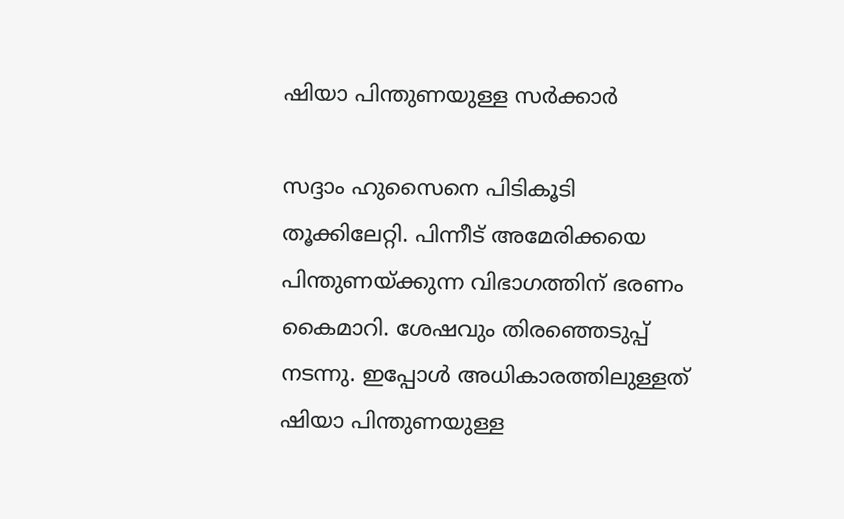ഷിയാ പിന്തുണയുള്ള സര്‍ക്കാര്‍

സദ്ദാം ഹുസൈനെ പിടികൂടി തൂക്കിലേറ്റി. പിന്നീട് അമേരിക്കയെ പിന്തുണയ്ക്കുന്ന വിഭാഗത്തിന് ഭരണം കൈമാറി. ശേഷവും തിരഞ്ഞെടുപ്പ് നടന്നു. ഇപ്പോള്‍ അധികാരത്തിലുള്ളത് ഷിയാ പിന്തുണയുള്ള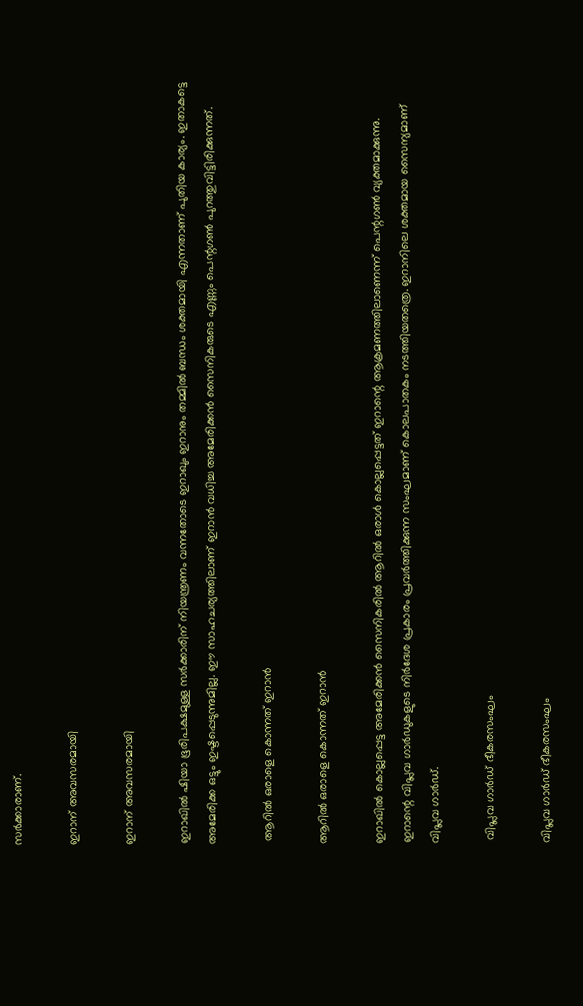സര്‍ക്കാരാണ്.

ഇറാന് അവസരമായി

ഇറാന് അവസരമായി

ഇറാഖില്‍ ഷിയാ ഭൂരിപക്ഷമുള്ള സര്‍ക്കാരിന് നിയന്ത്രണം വന്നതോടെ ഇറാഖും ഇറാനും തമ്മില്‍ ബന്ധം ശക്തമായി എന്നതാണ് പുതിയ കാര്യം. ഇതാകട്ടെ അമേരിക്ക ഒട്ടും ഇഷ്ടപ്പെടുന്നുമില്ല. ഈ സാഹചര്യത്തിലാണ് ഇറാന്‍ വധിച്ച അമേരിക്കന്‍ സൈനികരുടെ എണ്ണം പെന്റഗണ്‍ പുറത്തുവിട്ടിരിക്കുന്നത്.

 ആറില്‍ ഒരാളെ കൊന്നത് ഇറാന്‍

ആറില്‍ ഒരാളെ കൊന്നത് ഇറാന്‍

ഇറാഖില്‍ കൊല്ലപ്പെട്ട അമേരിക്കന്‍ സൈനികരില്‍ ആറില്‍ ഒരാള്‍ കൊല്ലപ്പെട്ടത് ഇറാന്റെ ആക്രമണത്തിലാണെന്ന് പെന്റഗണ്‍ വ്യക്തമാക്കുന്നു. ഇറാന്റെ വിപ്ലവ ഗാര്‍ഡുകളുടെ നിര്‍ദേശ പ്രകാരം പ്രവര്‍ത്തിക്കുന്ന സംഘമാണ് കൊലപാതകം നടത്തിയതത്രെ. ഇറാനിലെ ശക്തമായ സൈന്യമാണ് വിപ്ലവ ഗാര്‍ഡ്.

 വിപ്ലവ ഗാര്‍ഡ് ഭീകരസംഘം

വിപ്ലവ ഗാര്‍ഡ് ഭീകരസംഘം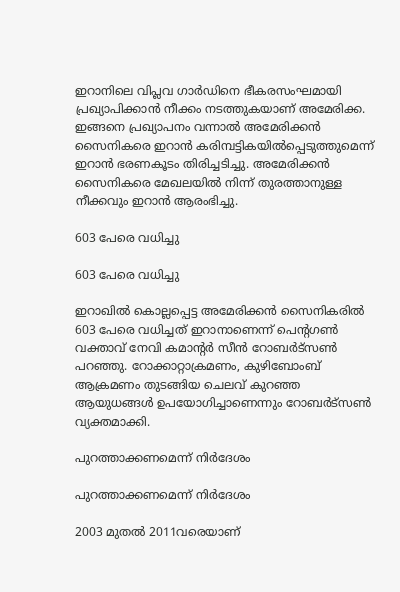ഇറാനിലെ വിപ്ലവ ഗാര്‍ഡിനെ ഭീകരസംഘമായി പ്രഖ്യാപിക്കാന്‍ നീക്കം നടത്തുകയാണ് അമേരിക്ക. ഇങ്ങനെ പ്രഖ്യാപനം വന്നാല്‍ അമേരിക്കന്‍ സൈനികരെ ഇറാന്‍ കരിമ്പട്ടികയില്‍പ്പെടുത്തുമെന്ന് ഇറാന്‍ ഭരണകൂടം തിരിച്ചടിച്ചു. അമേരിക്കന്‍ സൈനികരെ മേഖലയില്‍ നിന്ന് തുരത്താനുള്ള നീക്കവും ഇറാന്‍ ആരംഭിച്ചു.

603 പേരെ വധിച്ചു

603 പേരെ വധിച്ചു

ഇറാഖില്‍ കൊല്ലപ്പെട്ട അമേരിക്കന്‍ സൈനികരില്‍ 603 പേരെ വധിച്ചത് ഇറാനാണെന്ന് പെന്റഗണ്‍ വക്താവ് നേവി കമാന്റര്‍ സീന്‍ റോബര്‍ട്‌സണ്‍ പറഞ്ഞു. റോക്കാറ്റാക്രമണം, കുഴിബോംബ് ആക്രമണം തുടങ്ങിയ ചെലവ് കുറഞ്ഞ ആയുധങ്ങള്‍ ഉപയോഗിച്ചാണെന്നും റോബര്‍ട്‌സണ്‍ വ്യക്തമാക്കി.

പുറത്താക്കണമെന്ന് നിര്‍ദേശം

പുറത്താക്കണമെന്ന് നിര്‍ദേശം

2003 മുതല്‍ 2011വരെയാണ്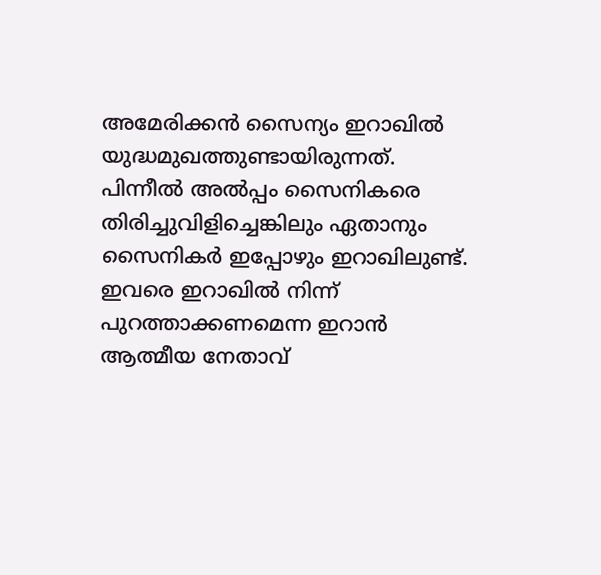അമേരിക്കന്‍ സൈന്യം ഇറാഖില്‍ യുദ്ധമുഖത്തുണ്ടായിരുന്നത്. പിന്നീല്‍ അല്‍പ്പം സൈനികരെ തിരിച്ചുവിളിച്ചെങ്കിലും ഏതാനും സൈനികര്‍ ഇപ്പോഴും ഇറാഖിലുണ്ട്. ഇവരെ ഇറാഖില്‍ നിന്ന് പുറത്താക്കണമെന്ന ഇറാന്‍ ആത്മീയ നേതാവ്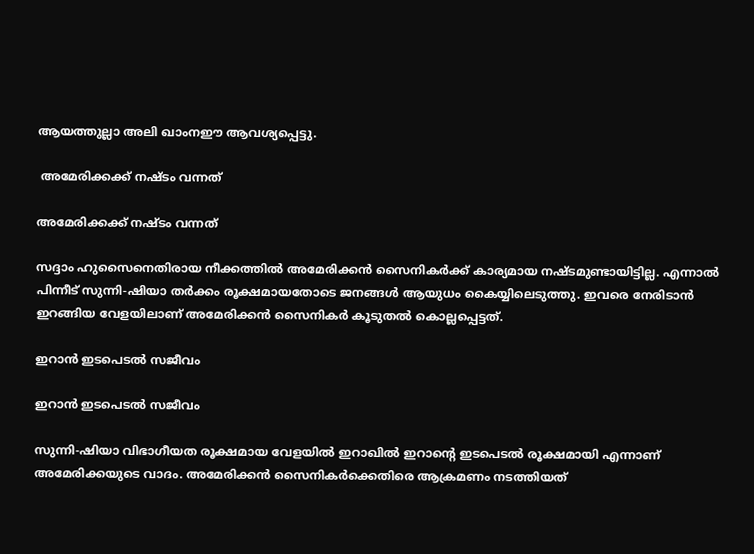ആയത്തുല്ലാ അലി ഖാംനഈ ആവശ്യപ്പെട്ടു.

 അമേരിക്കക്ക് നഷ്ടം വന്നത്

അമേരിക്കക്ക് നഷ്ടം വന്നത്

സദ്ദാം ഹുസൈനെതിരായ നീക്കത്തില്‍ അമേരിക്കന്‍ സൈനികര്‍ക്ക് കാര്യമായ നഷ്ടമുണ്ടായിട്ടില്ല. എന്നാല്‍ പിന്നീട് സുന്നി-ഷിയാ തര്‍ക്കം രൂക്ഷമായതോടെ ജനങ്ങള്‍ ആയുധം കൈയ്യിലെടുത്തു. ഇവരെ നേരിടാന്‍ ഇറങ്ങിയ വേളയിലാണ് അമേരിക്കന്‍ സൈനികര്‍ കൂടുതല്‍ കൊല്ലപ്പെട്ടത്.

ഇറാന്‍ ഇടപെടല്‍ സജീവം

ഇറാന്‍ ഇടപെടല്‍ സജീവം

സുന്നി-ഷിയാ വിഭാഗീയത രൂക്ഷമായ വേളയില്‍ ഇറാഖില്‍ ഇറാന്റെ ഇടപെടല്‍ രൂക്ഷമായി എന്നാണ് അമേരിക്കയുടെ വാദം. അമേരിക്കന്‍ സൈനികര്‍ക്കെതിരെ ആക്രമണം നടത്തിയത്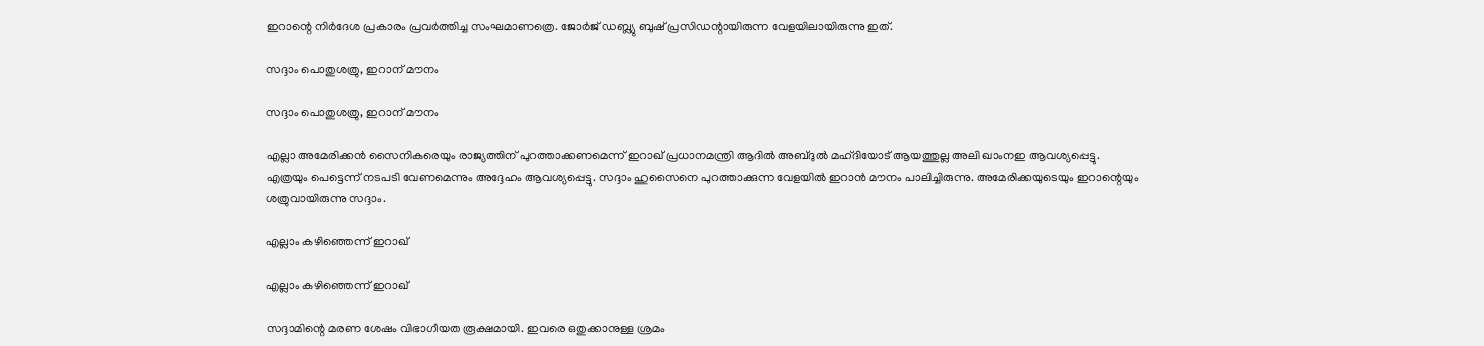ഇറാന്റെ നിര്‍ദേശ പ്രകാരം പ്രവര്‍ത്തിച്ച സംഘമാണത്രെ. ജോര്‍ജ് ഡബ്ല്യു ബുഷ് പ്രസിഡന്റായിരുന്ന വേളയിലായിരുന്നു ഇത്.

സദ്ദാം പൊതുശത്രു, ഇറാന് മൗനം

സദ്ദാം പൊതുശത്രു, ഇറാന് മൗനം

എല്ലാ അമേരിക്കന്‍ സൈനികരെയും രാജ്യത്തിന് പുറത്താക്കണമെന്ന് ഇറാഖ് പ്രധാനമന്ത്രി ആദില്‍ അബ്ദുല്‍ മഹ്ദിയോട് ആയത്തുല്ല അലി ഖാംനഇ ആവശ്യപ്പെട്ടു. എത്രയും പെട്ടെന്ന് നടപടി വേണമെന്നും അദ്ദേഹം ആവശ്യപ്പെട്ടു. സദ്ദാം ഹുസൈനെ പുറത്താക്കുന്ന വേളയില്‍ ഇറാന്‍ മൗനം പാലിച്ചിരുന്നു. അമേരിക്കയുടെയും ഇറാന്റെയും ശത്രുവായിരുന്നു സദ്ദാം.

എല്ലാം കഴിഞ്ഞെന്ന് ഇറാഖ്

എല്ലാം കഴിഞ്ഞെന്ന് ഇറാഖ്

സദ്ദാമിന്റെ മരണ ശേഷം വിഭാഗീയത രൂക്ഷമായി. ഇവരെ ഒതുക്കാനുള്ള ശ്രമം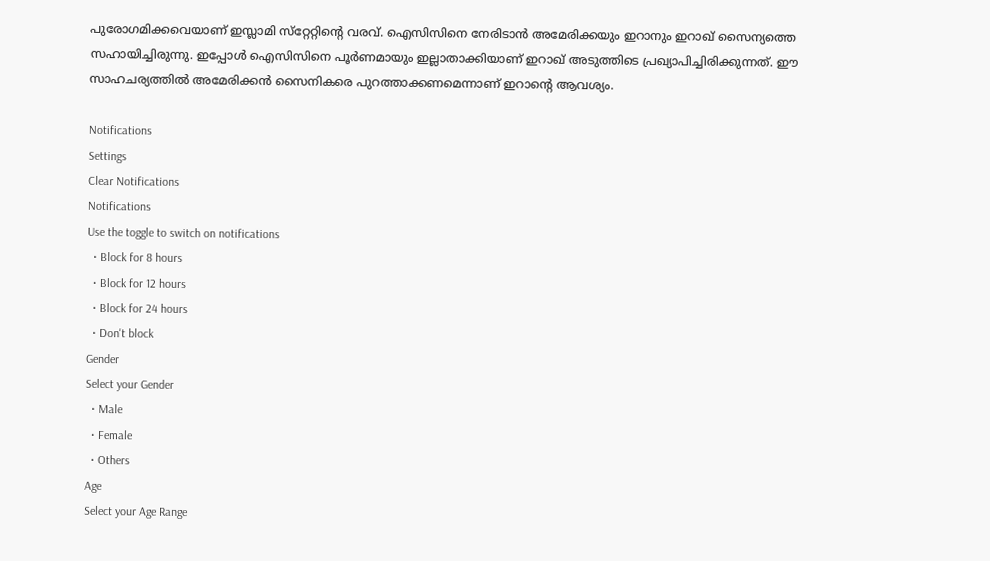പുരോഗമിക്കവെയാണ് ഇസ്ലാമി സ്‌റ്റേറ്റിന്റെ വരവ്. ഐസിസിനെ നേരിടാന്‍ അമേരിക്കയും ഇറാനും ഇറാഖ് സൈന്യത്തെ സഹായിച്ചിരുന്നു. ഇപ്പോള്‍ ഐസിസിനെ പൂര്‍ണമായും ഇല്ലാതാക്കിയാണ് ഇറാഖ് അടുത്തിടെ പ്രഖ്യാപിച്ചിരിക്കുന്നത്. ഈ സാഹചര്യത്തില്‍ അമേരിക്കന്‍ സൈനികരെ പുറത്താക്കണമെന്നാണ് ഇറാന്റെ ആവശ്യം.

Notifications
Settings
Clear Notifications
Notifications
Use the toggle to switch on notifications
  • Block for 8 hours
  • Block for 12 hours
  • Block for 24 hours
  • Don't block
Gender
Select your Gender
  • Male
  • Female
  • Others
Age
Select your Age Range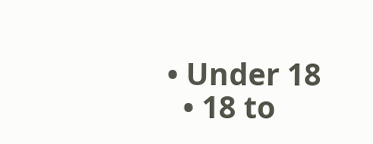• Under 18
  • 18 to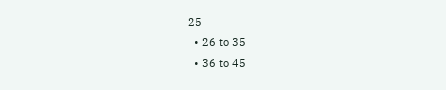25
  • 26 to 35
  • 36 to 45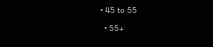• 45 to 55
  • 55+